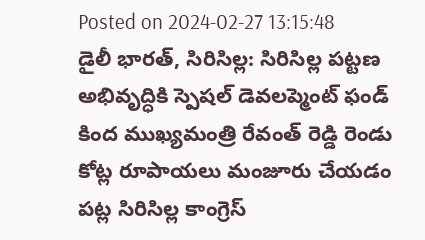Posted on 2024-02-27 13:15:48
డైలీ భారత్, సిరిసిల్ల: సిరిసిల్ల పట్టణ అభివృద్ధికి స్పెషల్ డెవలప్మెంట్ ఫండ్ కింద ముఖ్యమంత్రి రేవంత్ రెడ్డి రెండు కోట్ల రూపాయలు మంజూరు చేయడం పట్ల సిరిసిల్ల కాంగ్రెస్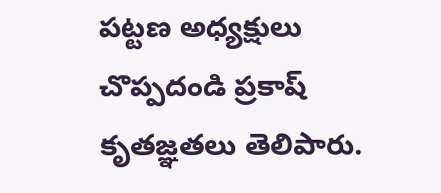పట్టణ అధ్యక్షులు చొప్పదండి ప్రకాష్ కృతజ్ఞతలు తెలిపారు.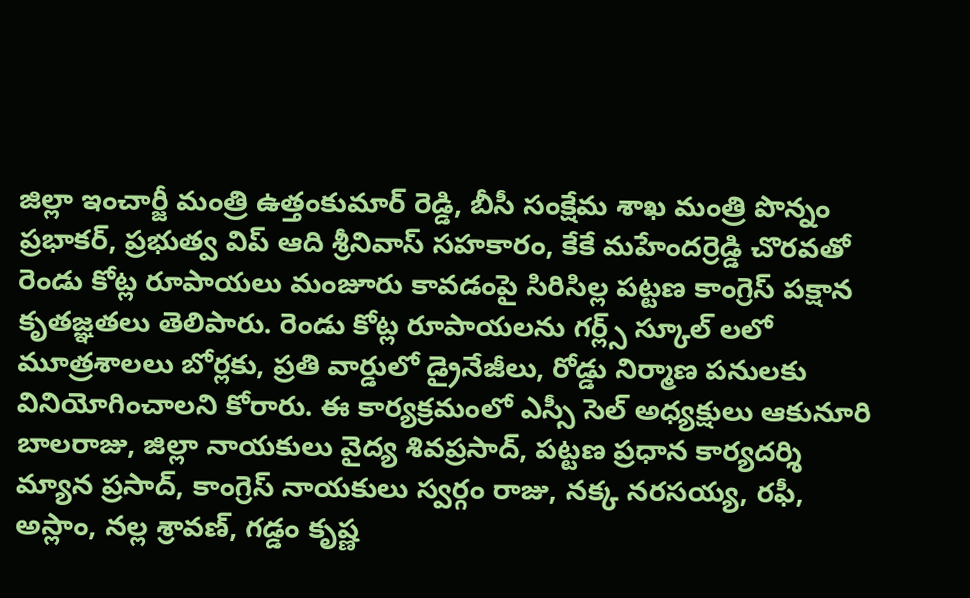జిల్లా ఇంచార్జీ మంత్రి ఉత్తంకుమార్ రెడ్డి, బీసీ సంక్షేమ శాఖ మంత్రి పొన్నం ప్రభాకర్, ప్రభుత్వ విప్ ఆది శ్రీనివాస్ సహకారం, కేకే మహేందర్రెడ్డి చొరవతో రెండు కోట్ల రూపాయలు మంజూరు కావడంపై సిరిసిల్ల పట్టణ కాంగ్రెస్ పక్షాన కృతజ్ఞతలు తెలిపారు. రెండు కోట్ల రూపాయలను గర్ల్స్ స్కూల్ లలో మూత్రశాలలు బోర్లకు, ప్రతి వార్డులో డ్రైనేజీలు, రోడ్డు నిర్మాణ పనులకు వినియోగించాలని కోరారు. ఈ కార్యక్రమంలో ఎస్సీ సెల్ అధ్యక్షులు ఆకునూరి బాలరాజు, జిల్లా నాయకులు వైద్య శివప్రసాద్, పట్టణ ప్రధాన కార్యదర్శి మ్యాన ప్రసాద్, కాంగ్రెస్ నాయకులు స్వర్గం రాజు, నక్క నరసయ్య, రఫీ, అస్లాం, నల్ల శ్రావణ్, గడ్డం కృష్ణ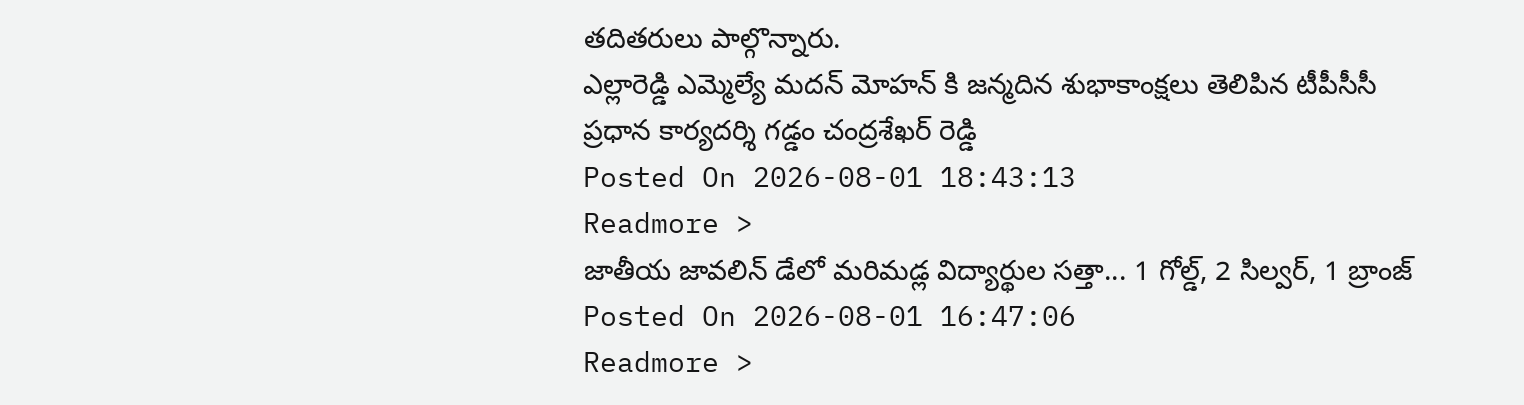తదితరులు పాల్గొన్నారు.
ఎల్లారెడ్డి ఎమ్మెల్యే మదన్ మోహన్ కి జన్మదిన శుభాకాంక్షలు తెలిపిన టీపీసీసీ ప్రధాన కార్యదర్శి గడ్డం చంద్రశేఖర్ రెడ్డి
Posted On 2026-08-01 18:43:13
Readmore >
జాతీయ జావలిన్ డేలో మరిమడ్ల విద్యార్థుల సత్తా... 1 గోల్డ్, 2 సిల్వర్, 1 బ్రాంజ్
Posted On 2026-08-01 16:47:06
Readmore >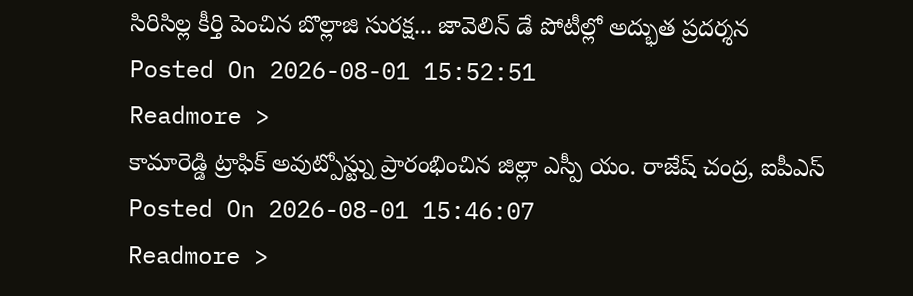సిరిసిల్ల కీర్తి పెంచిన బొల్లాజి సురక్ష... జావెలిన్ డే పోటీల్లో అద్భుత ప్రదర్శన
Posted On 2026-08-01 15:52:51
Readmore >
కామారెడ్డి ట్రాఫిక్ అవుట్పోస్ట్ను ప్రారంభించిన జిల్లా ఎస్పీ యం. రాజేష్ చంద్ర, ఐపీఎస్
Posted On 2026-08-01 15:46:07
Readmore >